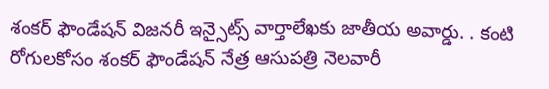శంకర్ ఫౌండేషన్ విజనరీ ఇన్సైట్స్ వార్తాలేఖకు జాతీయ అవార్డు. . కంటి రోగులకోసం శంకర్ ఫౌండేషన్ నేత్ర ఆసుపత్రి నెలవారీ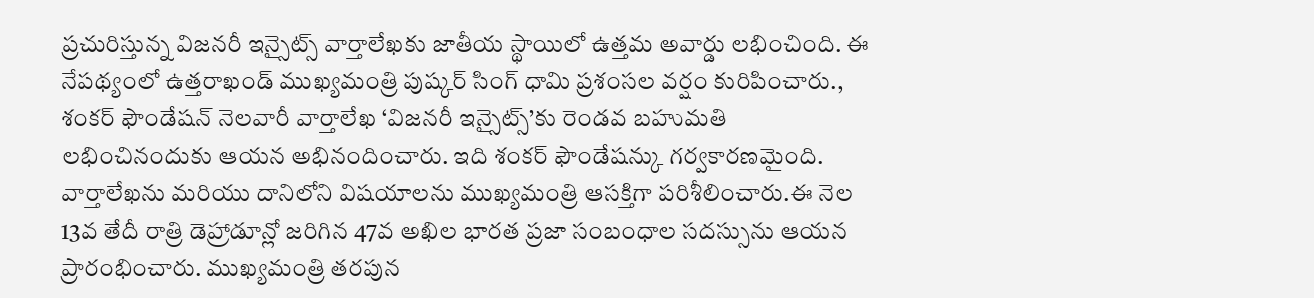ప్రచురిస్తున్న విజనరీ ఇన్సైట్స్ వార్తాలేఖకు జాతీయ స్థాయిలో ఉత్తమ అవార్డు లభించింది. ఈ నేపథ్యంలో ఉత్తరాఖండ్ ముఖ్యమంత్రి పుష్కర్ సింగ్ ధామి ప్రశంసల వర్షం కురిపించారు., శంకర్ ఫౌండేషన్ నెలవారీ వార్తాలేఖ ‘విజనరీ ఇన్సైట్స్’కు రెండవ బహుమతి లభించినందుకు ఆయన అభినందించారు. ఇది శంకర్ ఫౌండేషన్కు గర్వకారణమైంది. వార్తాలేఖను మరియు దానిలోని విషయాలను ముఖ్యమంత్రి ఆసక్తిగా పరిశీలించారు.ఈ నెల 13వ తేదీ రాత్రి డెహ్రాడూన్లో జరిగిన 47వ అఖిల భారత ప్రజా సంబంధాల సదస్సును ఆయన ప్రారంభించారు. ముఖ్యమంత్రి తరపున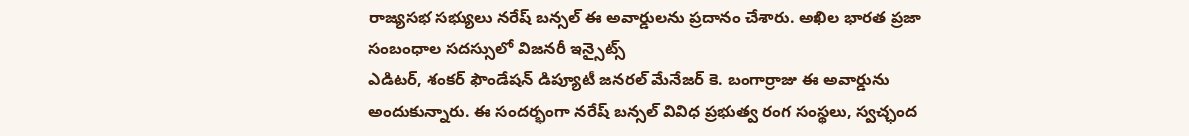రాజ్యసభ సభ్యులు నరేష్ బన్సల్ ఈ అవార్డులను ప్రదానం చేశారు. అఖిల భారత ప్రజా సంబంధాల సదస్సులో విజనరీ ఇన్సైట్స్
ఎడిటర్, శంకర్ ఫౌండేషన్ డిప్యూటీ జనరల్ మేనేజర్ కె. బంగార్రాజు ఈ అవార్డును అందుకున్నారు. ఈ సందర్భంగా నరేష్ బన్సల్ వివిధ ప్రభుత్వ రంగ సంస్థలు, స్వచ్ఛంద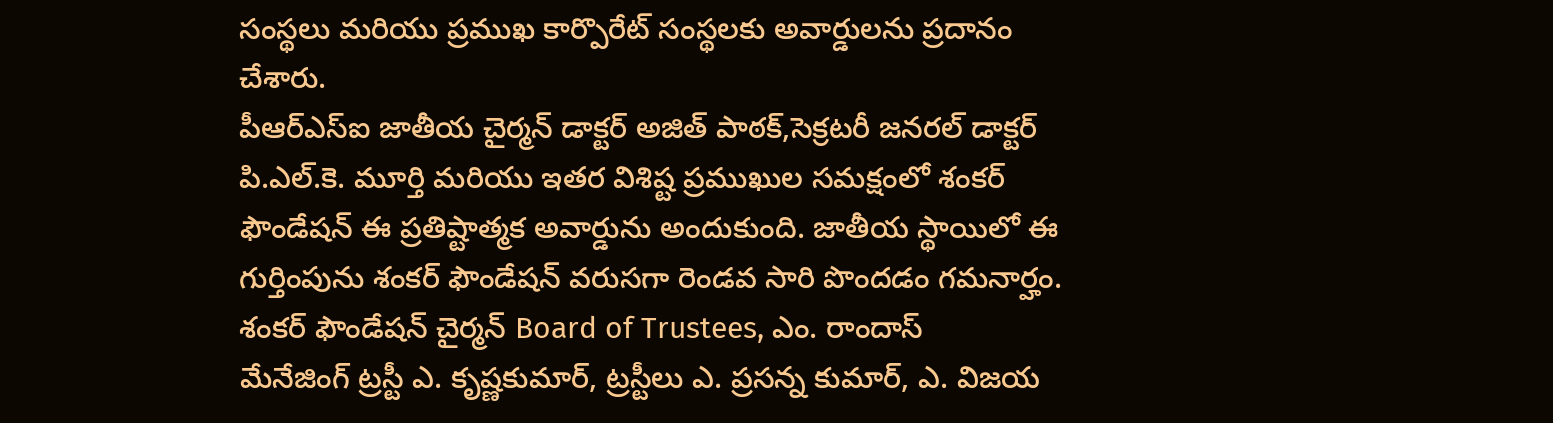సంస్థలు మరియు ప్రముఖ కార్పొరేట్ సంస్థలకు అవార్డులను ప్రదానం చేశారు.
పీఆర్ఎస్ఐ జాతీయ చైర్మన్ డాక్టర్ అజిత్ పాఠక్,సెక్రటరీ జనరల్ డాక్టర్ పి.ఎల్.కె. మూర్తి మరియు ఇతర విశిష్ట ప్రముఖుల సమక్షంలో శంకర్ ఫౌండేషన్ ఈ ప్రతిష్టాత్మక అవార్డును అందుకుంది. జాతీయ స్థాయిలో ఈ గుర్తింపును శంకర్ ఫౌండేషన్ వరుసగా రెండవ సారి పొందడం గమనార్హం.
శంకర్ ఫౌండేషన్ చైర్మన్ Board of Trustees, ఎం. రాందాస్
మేనేజింగ్ ట్రస్టీ ఎ. కృష్ణకుమార్, ట్రస్టీలు ఎ. ప్రసన్న కుమార్, ఎ. విజయ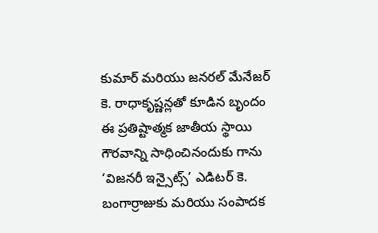కుమార్ మరియు జనరల్ మేనేజర్ కె. రాధాకృష్ణన్లతో కూడిన బృందం ఈ ప్రతిష్టాత్మక జాతీయ స్థాయి గౌరవాన్ని సాధించినందుకు గాను ‘విజనరీ ఇన్సైట్స్’ ఎడిటర్ కె. బంగార్రాజుకు మరియు సంపాదక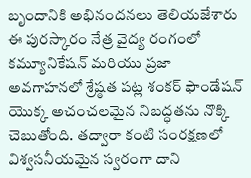బృందానికి అభినందనలు తెలియజేశారు
ఈ పురస్కారం నేత్ర వైద్య రంగంలో కమ్యూనికేషన్ మరియు ప్రజా అవగాహనలో శ్రేష్ఠత పట్ల శంకర్ ఫౌండేషన్ యొక్క అచంచలమైన నిబద్ధతను నొక్కి చెబుతోంది. తద్వారా కంటి సంరక్షణలో విశ్వసనీయమైన స్వరంగా దాని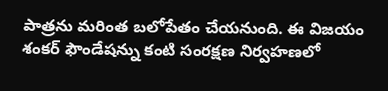పాత్రను మరింత బలోపేతం చేయనుంది. ఈ విజయం శంకర్ ఫౌండేషన్ను కంటి సంరక్షణ నిర్వహణలో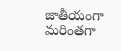జాతీయంగా మరింతగా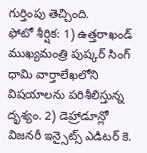గుర్తింపు తెచ్చింది.
ఫోటో శీర్షిక: 1) ఉత్తరాఖండ్ ముఖ్యమంత్రి పుష్కర్ సింగ్ ధామి వార్తాలేఖలోని విషయాలను పరిశీలిస్తున్న దృశ్యం. 2) డెహ్రాడూన్లో విజనరీ ఇన్సైట్స్ ఎడిటర్ కె.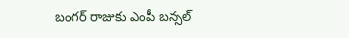బంగర్ రాజుకు ఎంపీ బన్సల్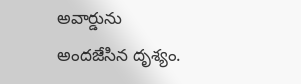అవార్డును అందజేసిన దృశ్యం.